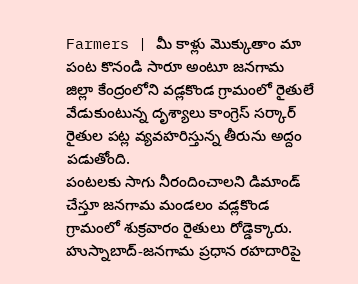Farmers | మీ కాళ్లు మొక్కుతాం మా పంట కొనండి సారూ అంటూ జనగామ జిల్లా కేంద్రంలోని వడ్లకొండ గ్రామంలో రైతులే వేడుకుంటున్న దృశ్యాలు కాంగ్రెస్ సర్కార్ రైతుల పట్ల వ్యవహరిస్తున్న తీరును అద్దం పడుతోంది.
పంటలకు సాగు నీరందించాలని డిమాండ్ చేస్తూ జనగామ మండలం వడ్లకొండ గ్రామంలో శుక్రవారం రైతులు రోడ్డెక్కారు. హుస్నాబాద్-జనగామ ప్రధాన రహదారిపై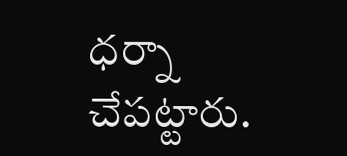ధర్నా చేపట్టారు.